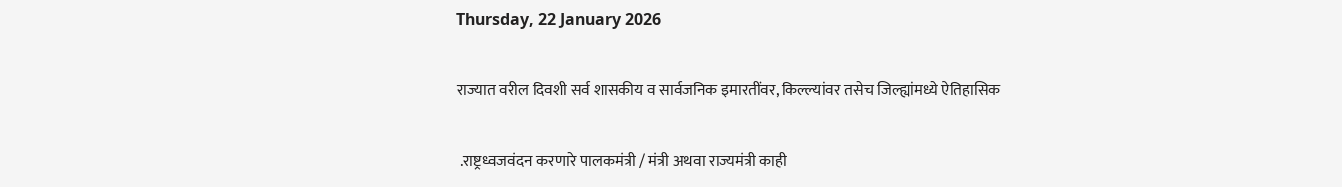Thursday, 22 January 2026

राज्यात वरील दिवशी सर्व शासकीय व सार्वजनिक इमारतींवर, किल्ल्यांवर तसेच जिल्ह्यांमध्ये ऐतिहासिक

 .राष्ट्रध्वजवंदन करणारे पालकमंत्री / मंत्री अथवा राज्यमंत्री काही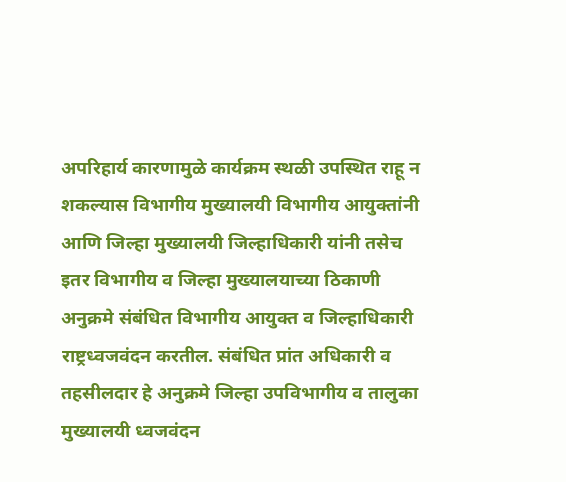अपरिहार्य कारणामुळे कार्यक्रम स्थळी उपस्थित राहू न शकल्यास विभागीय मुख्यालयी विभागीय आयुक्तांनी आणि जिल्हा मुख्यालयी जिल्हाधिकारी यांनी तसेच इतर विभागीय व जिल्हा मुख्यालयाच्या ठिकाणी अनुक्रमे संबंधित विभागीय आयुक्त व जिल्हाधिकारी राष्ट्रध्वजवंदन करतील. संबंधित प्रांत अधिकारी व तहसीलदार हे अनुक्रमे जिल्हा उपविभागीय व तालुका मुख्यालयी ध्वजवंदन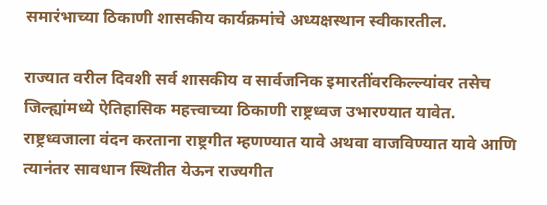समारंभाच्या ठिकाणी शासकीय कार्यक्रमांचे अध्यक्षस्थान स्वीकारतील.

राज्यात वरील दिवशी सर्व शासकीय व सार्वजनिक इमारतींवरकिल्ल्यांवर तसेच जिल्ह्यांमध्ये ऐतिहासिक महत्त्वाच्या ठिकाणी राष्ट्रध्वज उभारण्यात यावेत. राष्ट्रध्वजाला वंदन करताना राष्ट्रगीत म्हणण्यात यावे अथवा वाजविण्यात यावे आणि त्यानंतर सावधान स्थितीत येऊन राज्यगीत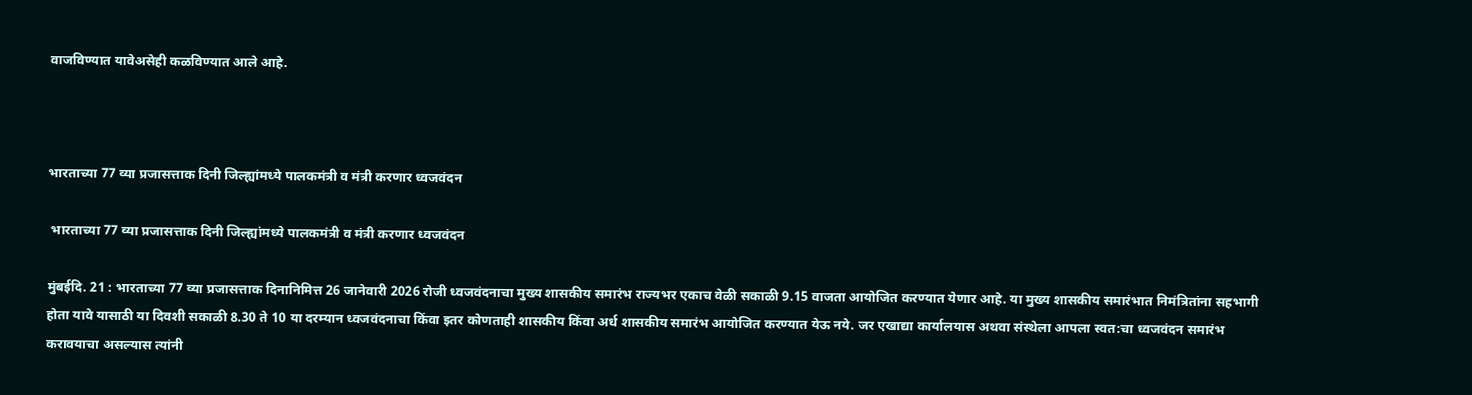वाजविण्यात यावेअसेही कळविण्यात आले आहे.



भारताच्या 77 व्या प्रजासत्ताक दिनी जिल्ह्यांमध्ये पालकमंत्री व मंत्री करणार ध्वजवंदन

 भारताच्या 77 व्या प्रजासत्ताक दिनी जिल्ह्यांमध्ये पालकमंत्री व मंत्री करणार ध्वजवंदन

मुंबईदि. 21 : भारताच्या 77 व्या प्रजासत्ताक दिनानिमित्त 26 जानेवारी 2026 रोजी ध्वजवंदनाचा मुख्य शासकीय समारंभ राज्यभर एकाच वेळी सकाळी 9.15 वाजता आयोजित करण्यात येणार आहे. या मुख्य शासकीय समारंभात निमंत्रितांना सहभागी होता यावे यासाठी या दिवशी सकाळी 8.30 ते 10 या दरम्यान ध्वजवंदनाचा किंवा इतर कोणताही शासकीय किंवा अर्ध शासकीय समारंभ आयोजित करण्यात येऊ नये. जर एखाद्या कार्यालयास अथवा संस्थेला आपला स्वत:चा ध्वजवंदन समारंभ करावयाचा असल्यास त्यांनी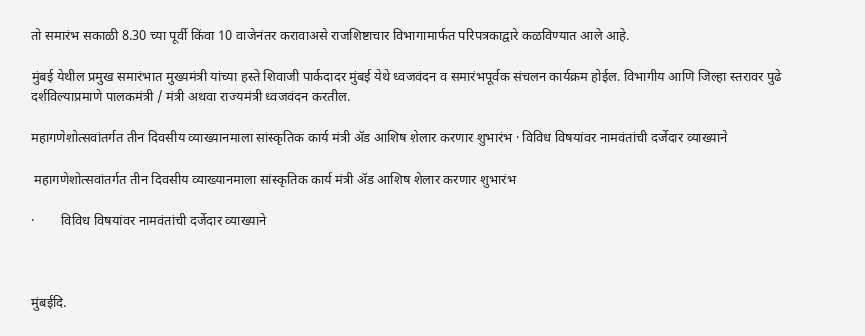तो समारंभ सकाळी 8.30 च्या पूर्वी किंवा 10 वाजेनंतर करावाअसे राजशिष्टाचार विभागामार्फत परिपत्रकाद्वारे कळविण्यात आले आहे.

मुंबई येथील प्रमुख समारंभात मुख्यमंत्री यांच्या हस्ते शिवाजी पार्कदादर मुंबई येथे ध्वजवंदन व समारंभपूर्वक संचलन कार्यक्रम होईल. विभागीय आणि जिल्हा स्तरावर पुढे दर्शविल्याप्रमाणे पालकमंत्री / मंत्री अथवा राज्यमंत्री ध्वजवंदन करतील.

महागणेशोत्सवांतर्गत तीन दिवसीय व्याख्यानमाला सांस्कृतिक कार्य मंत्री ॲड आशिष शेलार करणार शुभारंभ · विविध विषयांवर नामवंतांची दर्जेदार व्याख्याने

 महागणेशोत्सवांतर्गत तीन दिवसीय व्याख्यानमाला सांस्कृतिक कार्य मंत्री ॲड आशिष शेलार करणार शुभारंभ

·        विविध विषयांवर नामवंतांची दर्जेदार व्याख्याने



मुंबईदि.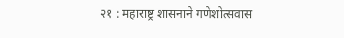२१ : महाराष्ट्र शासनाने गणेशोत्सवास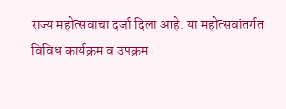राज्य महोत्सवाचा दर्जा दिला आहे. या महोत्सवांतर्गत विविध कार्यक्रम व उपक्रम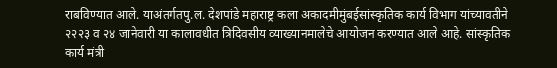राबविण्यात आले. याअंतर्गतपु.ल. देशपांडे महाराष्ट्र कला अकादमीमुंबईसांस्कृतिक कार्य विभाग यांच्यावतीने २२२३ व २४ जानेवारी या कालावधीत त्रिदिवसीय व्याख्यानमालेचे आयोजन करण्यात आले आहे. सांस्कृतिक कार्य मंत्री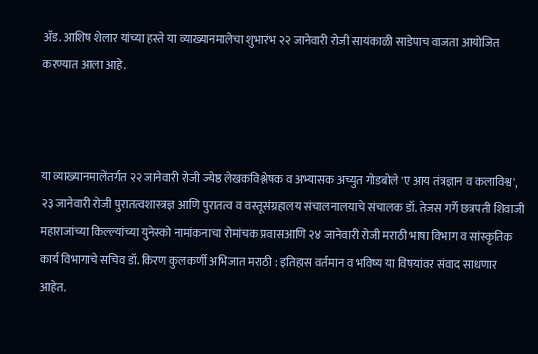ॲड. आशिष शेलार यांच्या हस्ते या व्याख्यानमालेचा शुभारंभ २२ जानेवारी रोजी सायंकाळी साडेपाच वाजता आयोजित करण्यात आला आहे.



या व्याख्यानमालेंतर्गत २२ जानेवारी रोजी ज्येष्ठ लेखकविश्लेषक व अभ्यासक अच्युत गोडबोले 'ए आय तंत्रज्ञान व कलाविश्व',  २३ जानेवारी रोजी पुरातत्वशास्त्रज्ञ आणि पुरातत्व व वस्तूसंग्रहालय संचालनालयाचे संचालक डॉ. तेजस गर्गे छत्रपती शिवाजी महाराजांच्या किल्ल्यांच्या युनेस्को नामांकनाचा रोमांचक प्रवासआणि २४ जानेवारी रोजी मराठी भाषा विभाग व सांस्कृतिक कार्य विभागाचे सचिव डॉ. किरण कुलकर्णी अभिजात मराठी : इतिहास वर्तमान व भविष्य या विषयांवर संवाद साधणार आहेत.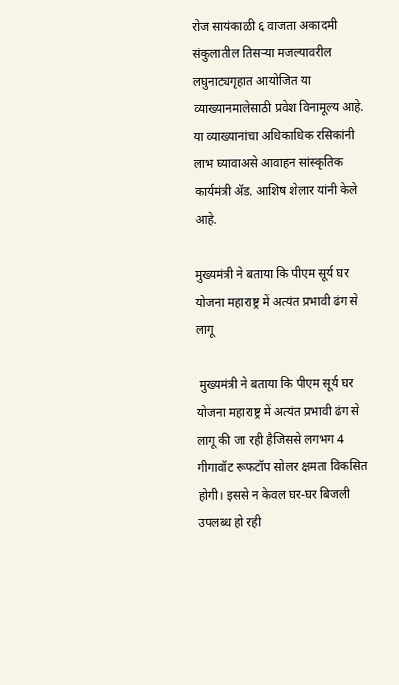रोज सायंकाळी ६ वाजता अकादमी संकुलातील तिसऱ्या मजल्यावरील लघुनाट्यगृहात आयोजित या व्याख्यानमालेसाठी प्रवेश विनामूल्य आहे. या व्याख्यानांचा अधिकाधिक रसिकांनी लाभ घ्यावाअसे आवाहन सांस्कृतिक कार्यमंत्री ॲड. आशिष शेलार यांनी केले आहे.

मुख्यमंत्री ने बताया कि पीएम सूर्य घर योजना महाराष्ट्र में अत्यंत प्रभावी ढंग से लागू

 मुख्यमंत्री ने बताया कि पीएम सूर्य घर योजना महाराष्ट्र में अत्यंत प्रभावी ढंग से लागू की जा रही हैजिससे लगभग 4 गीगावॉट रूफटॉप सोलर क्षमता विकसित होगी। इससे न केवल घर-घर बिजली उपलब्ध हो रही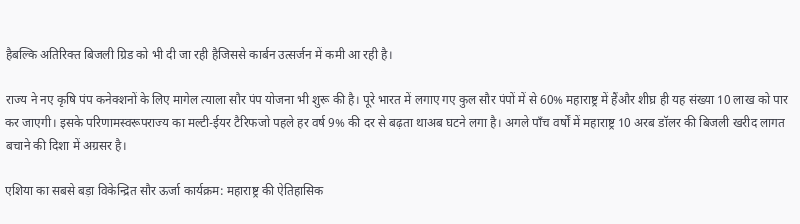हैबल्कि अतिरिक्त बिजली ग्रिड को भी दी जा रही हैजिससे कार्बन उत्सर्जन में कमी आ रही है।

राज्य ने नए कृषि पंप कनेक्शनों के लिए मागेल त्याला सौर पंप योजना भी शुरू की है। पूरे भारत में लगाए गए कुल सौर पंपों में से 60% महाराष्ट्र में हैंऔर शीघ्र ही यह संख्या 10 लाख को पार कर जाएगी। इसके परिणामस्वरूपराज्य का मल्टी-ईयर टैरिफजो पहले हर वर्ष 9% की दर से बढ़ता थाअब घटने लगा है। अगले पाँच वर्षों में महाराष्ट्र 10 अरब डॉलर की बिजली खरीद लागत बचाने की दिशा में अग्रसर है।

एशिया का सबसे बड़ा विकेन्द्रित सौर ऊर्जा कार्यक्रम: महाराष्ट्र की ऐतिहासिक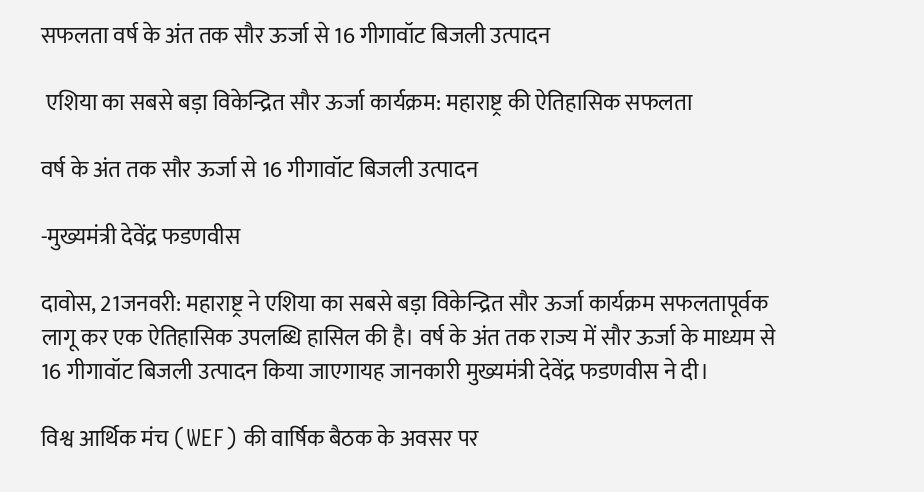सफलता वर्ष के अंत तक सौर ऊर्जा से 16 गीगावॉट बिजली उत्पादन

 एशिया का सबसे बड़ा विकेन्द्रित सौर ऊर्जा कार्यक्रम: महाराष्ट्र की ऐतिहासिक सफलता

वर्ष के अंत तक सौर ऊर्जा से 16 गीगावॉट बिजली उत्पादन

-मुख्यमंत्री देवेंद्र फडणवीस

दावोस, 21जनवरी: महाराष्ट्र ने एशिया का सबसे बड़ा विकेन्द्रित सौर ऊर्जा कार्यक्रम सफलतापूर्वक लागू कर एक ऐतिहासिक उपलब्धि हासिल की है। वर्ष के अंत तक राज्य में सौर ऊर्जा के माध्यम से 16 गीगावॉट बिजली उत्पादन किया जाएगायह जानकारी मुख्यमंत्री देवेंद्र फडणवीस ने दी।

विश्व आर्थिक मंच (WEF) की वार्षिक बैठक के अवसर पर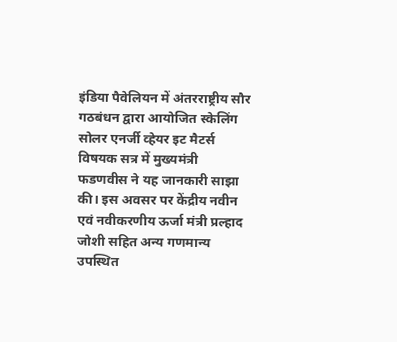इंडिया पैवेलियन में अंतरराष्ट्रीय सौर गठबंधन द्वारा आयोजित स्केलिंग सोलर एनर्जी व्हेयर इट मैटर्स विषयक सत्र में मुख्यमंत्री फडणवीस ने यह जानकारी साझा की। इस अवसर पर केंद्रीय नवीन एवं नवीकरणीय ऊर्जा मंत्री प्रल्हाद जोशी सहित अन्य गणमान्य उपस्थित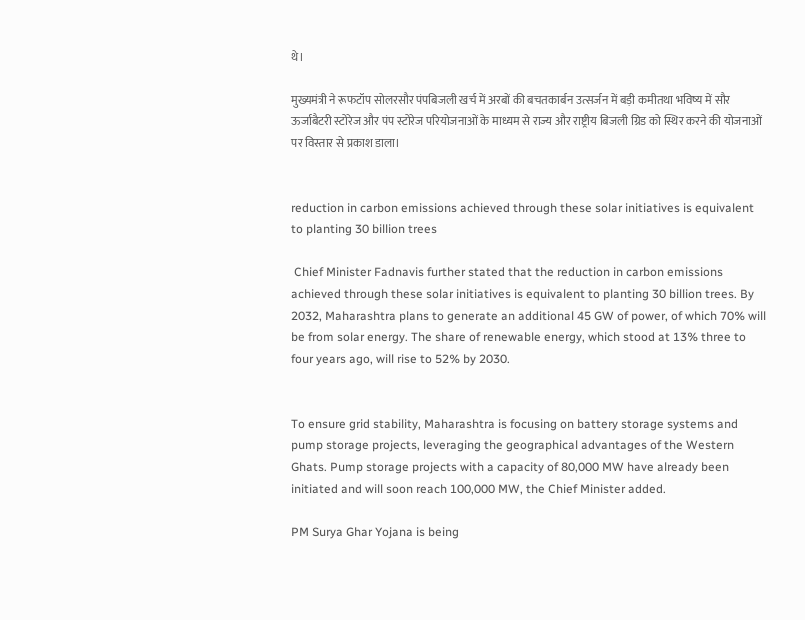थे।

मुख्यमंत्री ने रूफटॉप सोलरसौर पंपबिजली खर्च में अरबों की बचतकार्बन उत्सर्जन में बड़ी कमीतथा भविष्य में सौर ऊर्जाबैटरी स्टोरेज और पंप स्टोरेज परियोजनाओं के माध्यम से राज्य और राष्ट्रीय बिजली ग्रिड को स्थिर करने की योजनाओं पर विस्तार से प्रकाश डाला।


reduction in carbon emissions achieved through these solar initiatives is equivalent to planting 30 billion trees

 Chief Minister Fadnavis further stated that the reduction in carbon emissions achieved through these solar initiatives is equivalent to planting 30 billion trees. By 2032, Maharashtra plans to generate an additional 45 GW of power, of which 70% will be from solar energy. The share of renewable energy, which stood at 13% three to four years ago, will rise to 52% by 2030.


To ensure grid stability, Maharashtra is focusing on battery storage systems and pump storage projects, leveraging the geographical advantages of the Western Ghats. Pump storage projects with a capacity of 80,000 MW have already been initiated and will soon reach 100,000 MW, the Chief Minister added.

PM Surya Ghar Yojana is being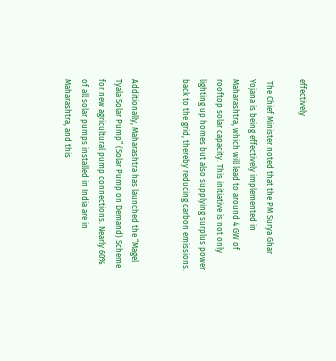effectively

 The Chief Minister noted that the PM Surya Ghar Yojana is being effectively implemented in Maharashtra, which will lead to around 4 GW of rooftop solar capacity. This initiative is not only lighting up homes but also supplying surplus power back to the grid, thereby reducing carbon emissions.


Additionally, Maharashtra has launched the “Magel Tyala Solar Pump” (Solar Pump on Demand) Scheme for new agricultural pump connections. Nearly 60% of all solar pumps installed in India are in Maharashtra, and this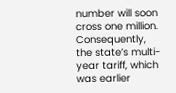number will soon cross one million. Consequently, the state’s multi-year tariff, which was earlier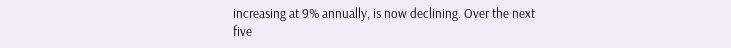increasing at 9% annually, is now declining. Over the next five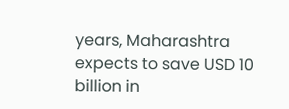years, Maharashtra expects to save USD 10 billion in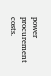power procurement costs.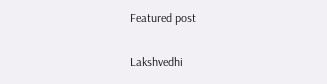Featured post

Lakshvedhi